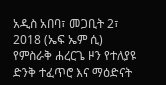አዲስ አበባ፣ መጋቢት 2፣ 2018 (ኤፍ ኤም ሲ) የምስራቅ ሐረርጌ ዞን የተለያዩ ድንቅ ተፈጥሮ እና ማዕድናት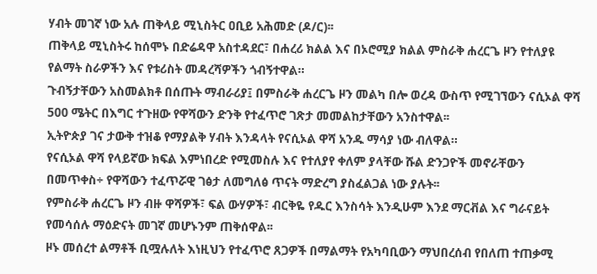ሃብት መገኛ ነው አሉ ጠቅላይ ሚኒስትር ዐቢይ አሕመድ (ዶ/ር)፡፡
ጠቅላይ ሚኒስትሩ ከሰሞኑ በድሬዳዋ አስተዳደር፣ በሐረሪ ክልል እና በኦሮሚያ ክልል ምስራቅ ሐረርጌ ዞን የተለያዩ የልማት ስራዎችን እና የቱሪስት መዳረሻዎችን ጎብኝተዋል።
ጉብኝታቸውን አስመልክቶ በሰጡት ማብራሪያ፤ በምስራቅ ሐረርጌ ዞን መልካ በሎ ወረዳ ውስጥ የሚገኘውን ናሲኦል ዋሻ 500 ሜትር በእግር ተጉዘው የዋሻውን ድንቅ የተፈጥሮ ገጽታ መመልከታቸውን አንስተዋል፡፡
ኢትዮጵያ ገና ታውቅ ተዝቆ የማያልቅ ሃብት እንዳላት የናሲኦል ዋሻ አንዱ ማሳያ ነው ብለዋል።
የናሲኦል ዋሻ የላይኛው ክፍል እምነበረድ የሚመስሉ እና የተለያየ ቀለም ያላቸው ሹል ድንጋዮች መኖራቸውን በመጥቀስ÷ የዋሻውን ተፈጥሯዊ ገፅታ ለመግለፅ ጥናት ማድረግ ያስፈልጋል ነው ያሉት፡፡
የምስራቅ ሐረርጌ ዞን ብዙ ዋሻዎች፣ ፍል ውሃዎች፣ ብርቅዬ የዱር እንስሳት እንዲሁም እንደ ማርቭል እና ግራናይት የመሳሰሉ ማዕድናት መገኛ መሆኑንም ጠቅሰዋል፡፡
ዞኑ መሰረተ ልማቶች ቢሟሉለት እነዚህን የተፈጥሮ ጸጋዎች በማልማት የአካባቢውን ማህበረሰብ የበለጠ ተጠቃሚ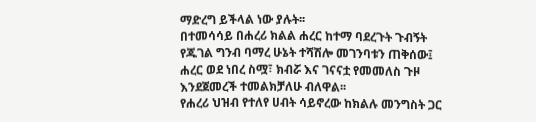ማድረግ ይችላል ነው ያሉት፡፡
በተመሳሳይ በሐረሪ ክልል ሐረር ከተማ ባደረጉት ጉብኝት የጁገል ግንብ ባማረ ሁኔት ተሻሽሎ መገንባቱን ጠቅሰው፤ ሐረር ወደ ነበረ ስሟ፣ ክብሯ እና ገናናቷ የመመለስ ጉዞ እንደጀመረች ተመልክቻለሁ ብለዋል፡፡
የሐረሪ ህዝብ የተለየ ሀብት ሳይኖረው ከክልሉ መንግስት ጋር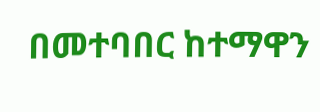በመተባበር ከተማዋን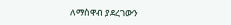ለማስዋብ ያደረገውን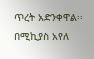ጥረት አድንቀዋል፡፡
በሚኪያስ አየለ